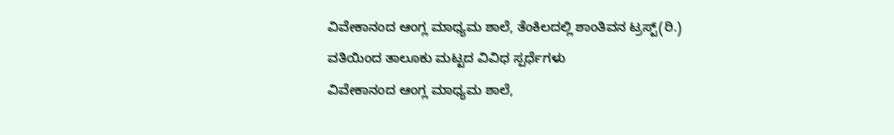ವಿವೇಕಾನಂದ ಆಂಗ್ಲ ಮಾಧ್ಯಮ ಶಾಲೆ, ತೆಂಕಿಲದಲ್ಲಿ ಶಾಂತಿವನ ಟ್ರಸ್ಟ್(ರಿ.) ವತಿಯಿಂದ ತಾಲೂಕು ಮಟ್ಟದ ವಿವಿಧ ಸ್ಪರ್ಧೆಗಳು
ವಿವೇಕಾನಂದ ಆಂಗ್ಲ ಮಾಧ್ಯಮ ಶಾಲೆ,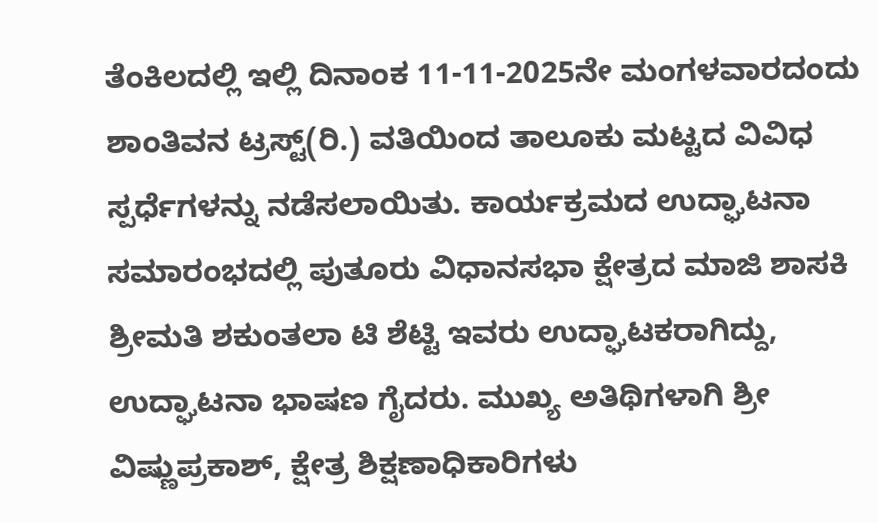ತೆಂಕಿಲದಲ್ಲಿ ಇಲ್ಲಿ ದಿನಾಂಕ 11-11-2025ನೇ ಮಂಗಳವಾರದಂದು ಶಾಂತಿವನ ಟ್ರಸ್ಟ್(ರಿ.) ವತಿಯಿಂದ ತಾಲೂಕು ಮಟ್ಟದ ವಿವಿಧ ಸ್ಪರ್ಧೆಗಳನ್ನು ನಡೆಸಲಾಯಿತು. ಕಾರ್ಯಕ್ರಮದ ಉದ್ಘಾಟನಾ ಸಮಾರಂಭದಲ್ಲಿ ಪುತೂರು ವಿಧಾನಸಭಾ ಕ್ಷೇತ್ರದ ಮಾಜಿ ಶಾಸಕಿ ಶ್ರೀಮತಿ ಶಕುಂತಲಾ ಟಿ ಶೆಟ್ಟಿ ಇವರು ಉದ್ಘಾಟಕರಾಗಿದ್ದು, ಉದ್ಘಾಟನಾ ಭಾಷಣ ಗೈದರು. ಮುಖ್ಯ ಅತಿಥಿಗಳಾಗಿ ಶ್ರೀ ವಿಷ್ಣುಪ್ರಕಾಶ್, ಕ್ಷೇತ್ರ ಶಿಕ್ಷಣಾಧಿಕಾರಿಗಳು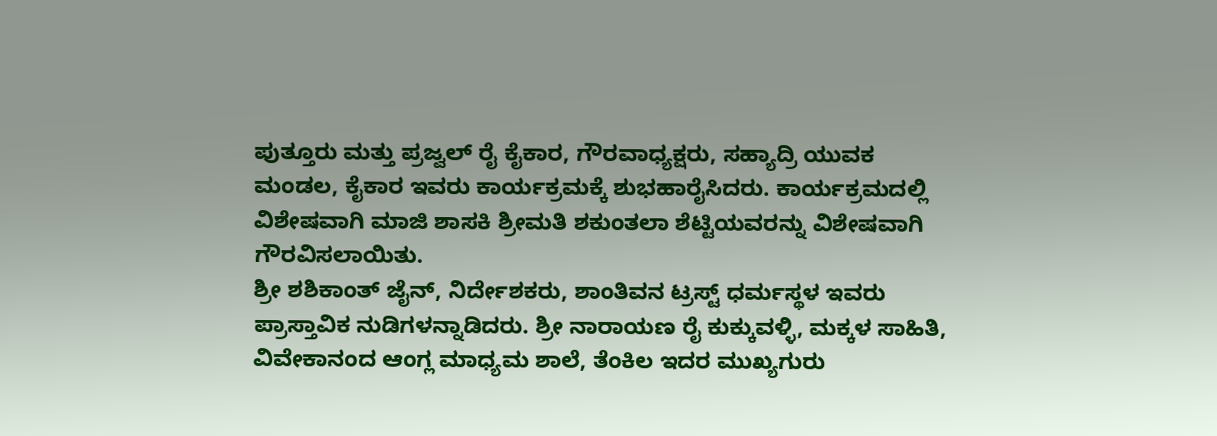ಪುತ್ತೂರು ಮತ್ತು ಪ್ರಜ್ವಲ್ ರೈ ಕೈಕಾರ, ಗೌರವಾಧ್ಯಕ್ಷರು, ಸಹ್ಯಾದ್ರಿ ಯುವಕ ಮಂಡಲ, ಕೈಕಾರ ಇವರು ಕಾರ್ಯಕ್ರಮಕ್ಕೆ ಶುಭಹಾರೈಸಿದರು. ಕಾರ್ಯಕ್ರಮದಲ್ಲಿ ವಿಶೇಷವಾಗಿ ಮಾಜಿ ಶಾಸಕಿ ಶ್ರೀಮತಿ ಶಕುಂತಲಾ ಶೆಟ್ಟಿಯವರನ್ನು ವಿಶೇಷವಾಗಿ ಗೌರವಿಸಲಾಯಿತು.
ಶ್ರೀ ಶಶಿಕಾಂತ್ ಜೈನ್, ನಿರ್ದೇಶಕರು, ಶಾಂತಿವನ ಟ್ರಸ್ಟ್ ಧರ್ಮಸ್ಥಳ ಇವರು ಪ್ರಾಸ್ತಾವಿಕ ನುಡಿಗಳನ್ನಾಡಿದರು. ಶ್ರೀ ನಾರಾಯಣ ರೈ ಕುಕ್ಕುವಳ್ಳಿ, ಮಕ್ಕಳ ಸಾಹಿತಿ, ವಿವೇಕಾನಂದ ಆಂಗ್ಲ ಮಾಧ್ಯಮ ಶಾಲೆ, ತೆಂಕಿಲ ಇದರ ಮುಖ್ಯಗುರು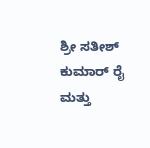ಶ್ರೀ ಸತೀಶ್ ಕುಮಾರ್ ರೈ ಮತ್ತು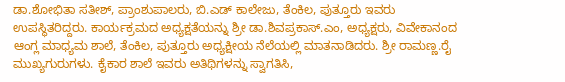ಡಾ.ಶೋಭಿತಾ ಸತೀಶ್, ಪ್ರಾಂಶುಪಾಲರು, ಬಿ.ಎಡ್ ಕಾಲೇಜು, ತೆಂಕಿಲ, ಪುತ್ತೂರು ಇವರು ಉಪಸ್ಥಿತರಿದ್ದರು. ಕಾರ್ಯಕ್ರಮದ ಅಧ್ಯಕ್ಷತೆಯನ್ನು ಶ್ರೀ ಡಾ.ಶಿವಪ್ರಕಾಸ್.ಎಂ, ಅಧ್ಯಕ್ಷರು, ವಿವೇಕಾನಂದ ಆಂಗ್ಲ ಮಾಧ್ಯಮ ಶಾಲೆ, ತೆಂಕಿಲ, ಪುತ್ತೂರು ಅಧ್ಯಕ್ಷೀಯ ನೆಲೆಯಲ್ಲಿ ಮಾತನಾಡಿದರು. ಶ್ರೀ ರಾಮಣ್ಣ.ರೈ ಮುಖ್ಯಗುರುಗಳು. ಕೈಕಾರ ಶಾಲೆ ಇವರು ಅತಿಥಿಗಳನ್ನು ಸ್ವಾಗತಿಸಿ,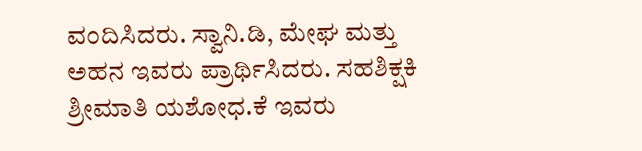ವಂದಿಸಿದರು. ಸ್ವಾನಿ.ಡಿ, ಮೇಘ ಮತ್ತು ಅಹನ ಇವರು ಪ್ರಾರ್ಥಿಸಿದರು. ಸಹಶಿಕ್ಷಕಿ ಶ್ರೀಮಾತಿ ಯಶೋಧ.ಕೆ ಇವರು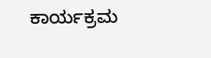ಕಾರ್ಯಕ್ರಮ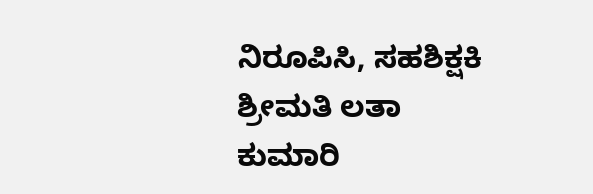ನಿರೂಪಿಸಿ, ಸಹಶಿಕ್ಷಕಿ ಶ್ರೀಮತಿ ಲತಾ ಕುಮಾರಿ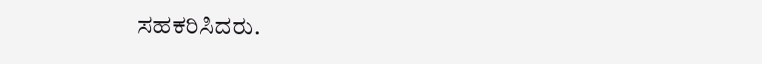ಸಹಕರಿಸಿದರು.